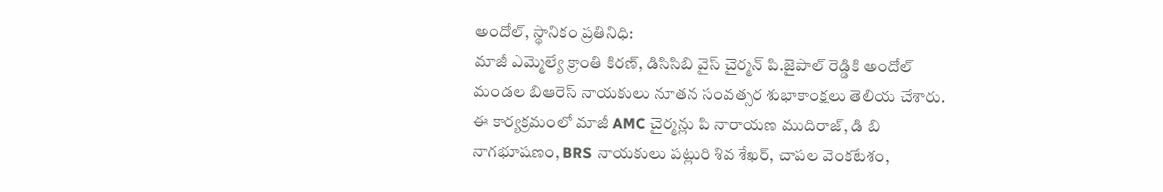అందోల్, స్థానికం ప్రతినిధి:
మాజీ ఎమ్మెల్యే క్రాంతి కిరణ్, డిసిసిబి వైస్ చైర్మన్ పి.జైపాల్ రెడ్డికి అందోల్ మండల బిఆరెస్ నాయకులు నూతన సంవత్సర శుభాకాంక్షలు తెలియ చేశారు. ఈ కార్యక్రమంలో మాజీ AMC చైర్మన్లు పి నారాయణ ముదిరాజ్, డి బి నాగభూషణం, BRS నాయకులు పట్లురి శివ శేఖర్, చాపల వెంకటేశం,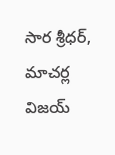సార శ్రీధర్, మాచర్ల విజయ్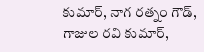కుమార్, నాగ రత్నం గౌడ్, గాజుల రవి కుమార్,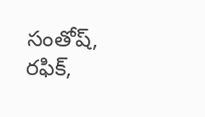సంతోష్, రఫిక్,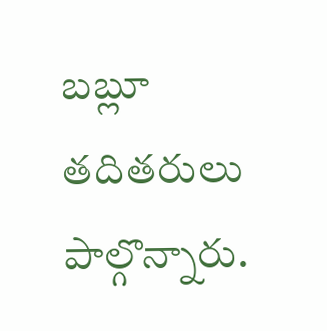బబ్లూ తదితరులు పాల్గొన్నారు.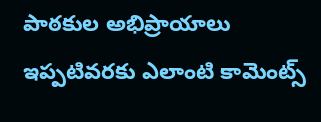పాఠకుల అభిప్రాయాలు
ఇప్పటివరకు ఎలాంటి కామెంట్స్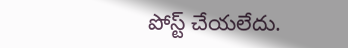పోస్ట్ చేయలేదు.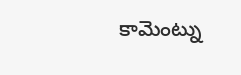కామెంట్ను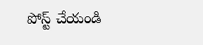పోస్ట్ చేయండి